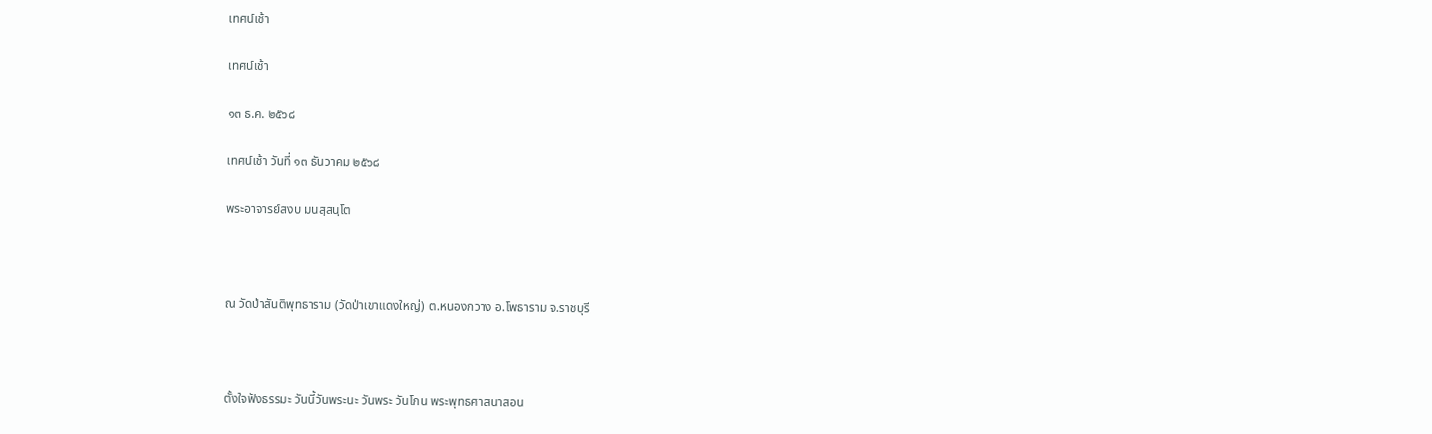เทศน์เช้า

เทศน์เช้า

๑๓ ธ.ค. ๒๕๖๘

เทศน์เช้า วันที่ ๑๓ ธันวาคม ๒๕๖๘

พระอาจารย์สงบ มนสฺสนฺโต



ณ วัดป่าสันติพุทธาราม (วัดป่าเขาแดงใหญ่) ต.หนองกวาง อ.โพธาราม จ.ราชบุรี



ตั้งใจฟังธรรมะ วันนี้วันพระนะ วันพระ วันโกน พระพุทธศาสนาสอน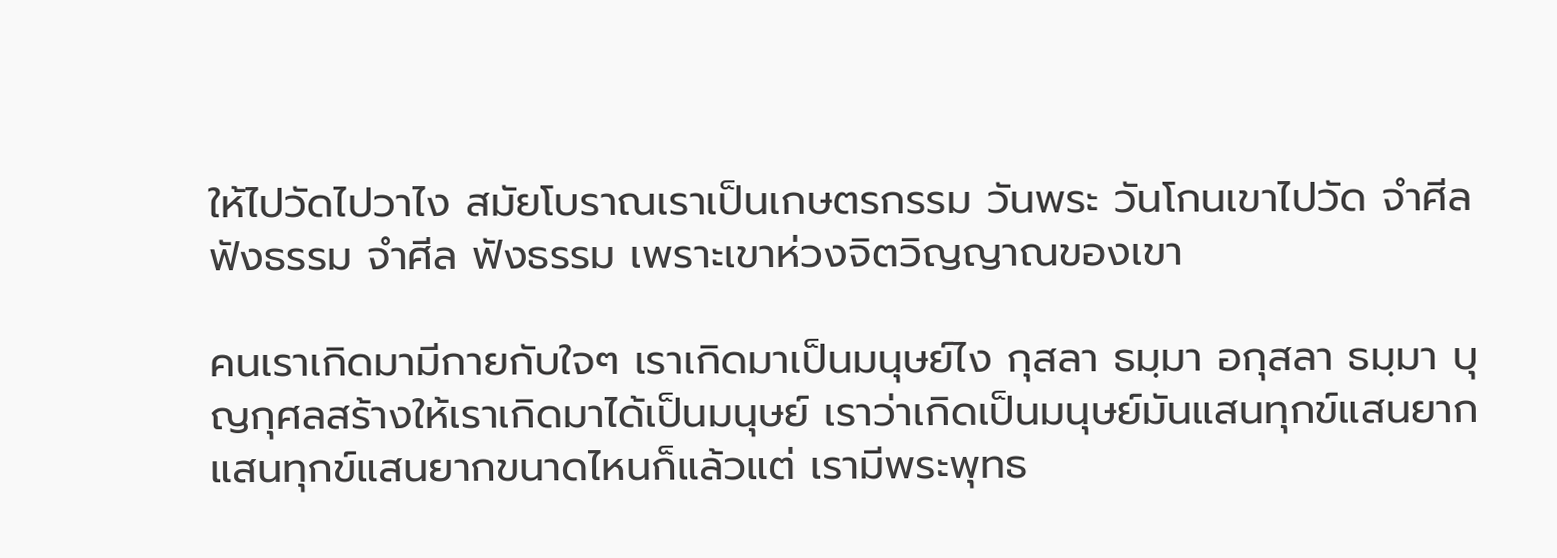ให้ไปวัดไปวาไง สมัยโบราณเราเป็นเกษตรกรรม วันพระ วันโกนเขาไปวัด จำศีล ฟังธรรม จำศีล ฟังธรรม เพราะเขาห่วงจิตวิญญาณของเขา

คนเราเกิดมามีกายกับใจๆ เราเกิดมาเป็นมนุษย์ไง กุสลา ธมฺมา อกุสลา ธมฺมา บุญกุศลสร้างให้เราเกิดมาได้เป็นมนุษย์ เราว่าเกิดเป็นมนุษย์มันแสนทุกข์แสนยาก แสนทุกข์แสนยากขนาดไหนก็แล้วแต่ เรามีพระพุทธ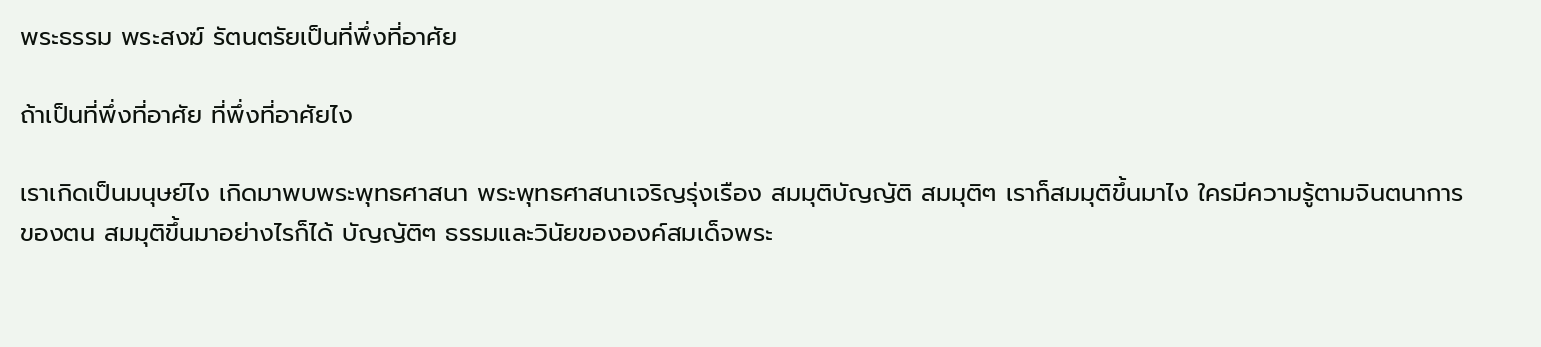พระธรรม พระสงฆ์ รัตนตรัยเป็นที่พึ่งที่อาศัย

ถ้าเป็นที่พึ่งที่อาศัย ที่พึ่งที่อาศัยไง

เราเกิดเป็นมนุษย์ไง เกิดมาพบพระพุทธศาสนา พระพุทธศาสนาเจริญรุ่งเรือง สมมุติบัญญัติ สมมุติๆ เราก็สมมุติขึ้นมาไง ใครมีความรู้ตามจินตนาการของตน สมมุติขึ้นมาอย่างไรก็ได้ บัญญัติๆ ธรรมและวินัยขององค์สมเด็จพระ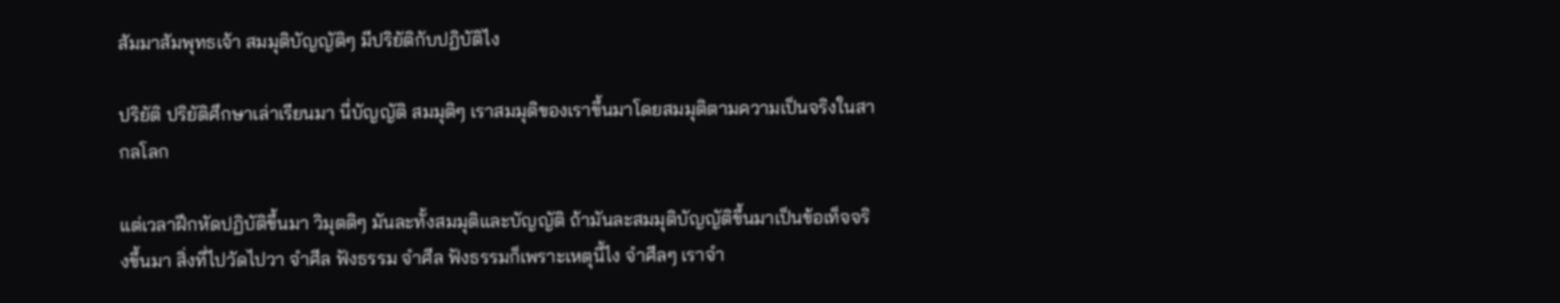สัมมาสัมพุทธเจ้า สมมุติบัญญัติๆ มีปริยัติกับปฏิบัติไง

ปริยัติ ปริยัติศึกษาเล่าเรียนมา นี่บัญญัติ สมมุติๆ เราสมมุติของเราขึ้นมาโดยสมมุติตามความเป็นจริงในสากลโลก

แต่เวลาฝึกหัดปฏิบัติขึ้นมา วิมุตติๆ มันละทั้งสมมุติและบัญญัติ ถ้ามันละสมมุติบัญญัติขึ้นมาเป็นข้อเท็จจริงขึ้นมา สิ่งที่ไปวัดไปวา จำศีล ฟังธรรม จำศีล ฟังธรรมก็เพราะเหตุนี้ไง จำศีลๆ เราจำ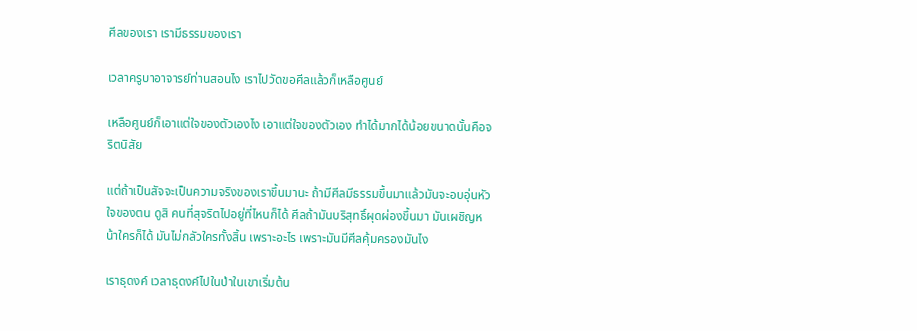ศีลของเรา เรามีธรรมของเรา

เวลาครูบาอาจารย์ท่านสอนไง เราไปวัดขอศีลแล้วก็เหลือศูนย์

เหลือศูนย์ก็เอาแต่ใจของตัวเองไง เอาแต่ใจของตัวเอง ทำได้มากได้น้อยขนาดนั้นคือจริตนิสัย

แต่ถ้าเป็นสัจจะเป็นความจริงของเราขึ้นมานะ ถ้ามีศีลมีธรรมขึ้นมาแล้วมันจะอบอุ่นหัวใจของตน ดูสิ คนที่สุจริตไปอยู่ที่ไหนก็ได้ ศีลถ้ามันบริสุทธิ์ผุดผ่องขึ้นมา มันเผชิญหน้าใครก็ได้ มันไม่กลัวใครทั้งสิ้น เพราะอะไร เพราะมันมีศีลคุ้มครองมันไง

เราธุดงค์ เวลาธุดงค์ไปในป่าในเขาเริ่มต้น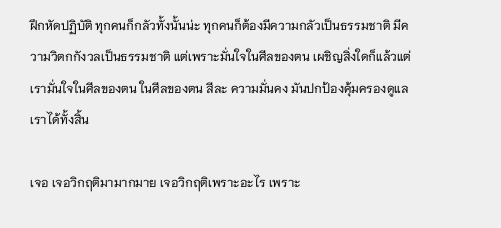ฝึกหัดปฏิบัติ ทุกคนก็กลัวทั้งนั้นน่ะ ทุกคนก็ต้องมีความกลัวเป็นธรรมชาติ มีความวิตกกังวลเป็นธรรมชาติ แต่เพราะมั่นใจในศีลของตน เผชิญสิ่งใดก็แล้วแต่ เรามั่นใจในศีลของตน ในศีลของตน สีละ ความมั่นคง มันปกป้องคุ้มครองดูแลเราได้ทั้งสิ้น

เจอ เจอวิกฤติมามากมาย เจอวิกฤติเพราะอะไร เพราะ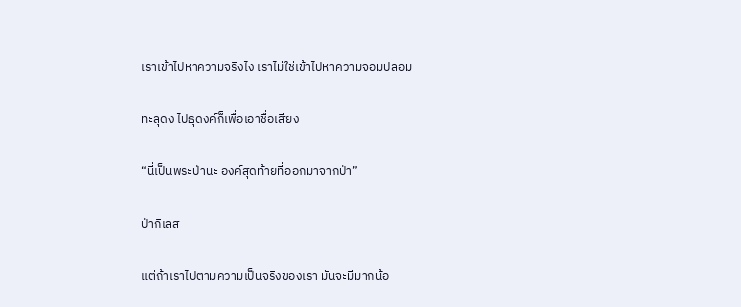เราเข้าไปหาความจริงไง เราไม่ใช่เข้าไปหาความจอมปลอม

ทะลุดง ไปธุดงค์ก็เพื่อเอาชื่อเสียง

“นี่เป็นพระป่านะ องค์สุดท้ายที่ออกมาจากป่า”

ป่ากิเลส

แต่ถ้าเราไปตามความเป็นจริงของเรา มันจะมีมากน้อ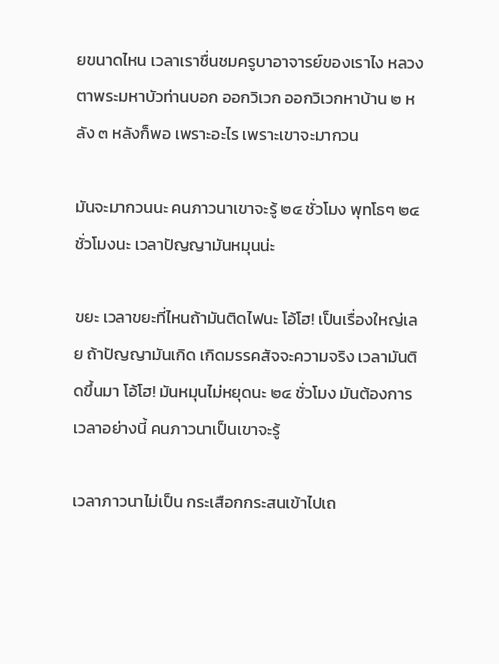ยขนาดไหน เวลาเราชื่นชมครูบาอาจารย์ของเราไง หลวงตาพระมหาบัวท่านบอก ออกวิเวก ออกวิเวกหาบ้าน ๒ หลัง ๓ หลังก็พอ เพราะอะไร เพราะเขาจะมากวน

มันจะมากวนนะ คนภาวนาเขาจะรู้ ๒๔ ชั่วโมง พุทโธๆ ๒๔ ชั่วโมงนะ เวลาปัญญามันหมุนน่ะ

ขยะ เวลาขยะที่ไหนถ้ามันติดไฟนะ โอ้โฮ! เป็นเรื่องใหญ่เลย ถ้าปัญญามันเกิด เกิดมรรคสัจจะความจริง เวลามันติดขึ้นมา โอ้โฮ! มันหมุนไม่หยุดนะ ๒๔ ชั่วโมง มันต้องการเวลาอย่างนี้ คนภาวนาเป็นเขาจะรู้

เวลาภาวนาไม่เป็น กระเสือกกระสนเข้าไปเถ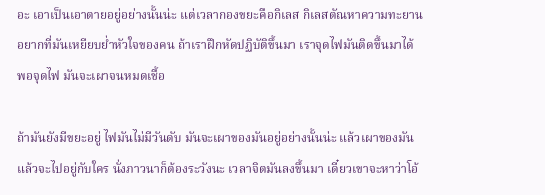อะ เอาเป็นเอาตายอยู่อย่างนั้นน่ะ แต่เวลากองขยะคือกิเลส กิเลสตัณหาความทะยานอยากที่มันเหยียบย่ำหัวใจของคน ถ้าเราฝึกหัดปฏิบัติขึ้นมา เราจุดไฟมันติดขึ้นมาได้ พอจุดไฟ มันจะเผาจนหมดเชื้อ

ถ้ามันยังมีขยะอยู่ ไฟมันไม่มีวันดับ มันจะเผาของมันอยู่อย่างนั้นน่ะ แล้วเผาของมัน แล้วจะไปอยู่กับใคร นั่งภาวนาก็ต้องระวังนะ เวลาจิตมันลงขึ้นมา เดี๋ยวเขาจะหาว่าโอ้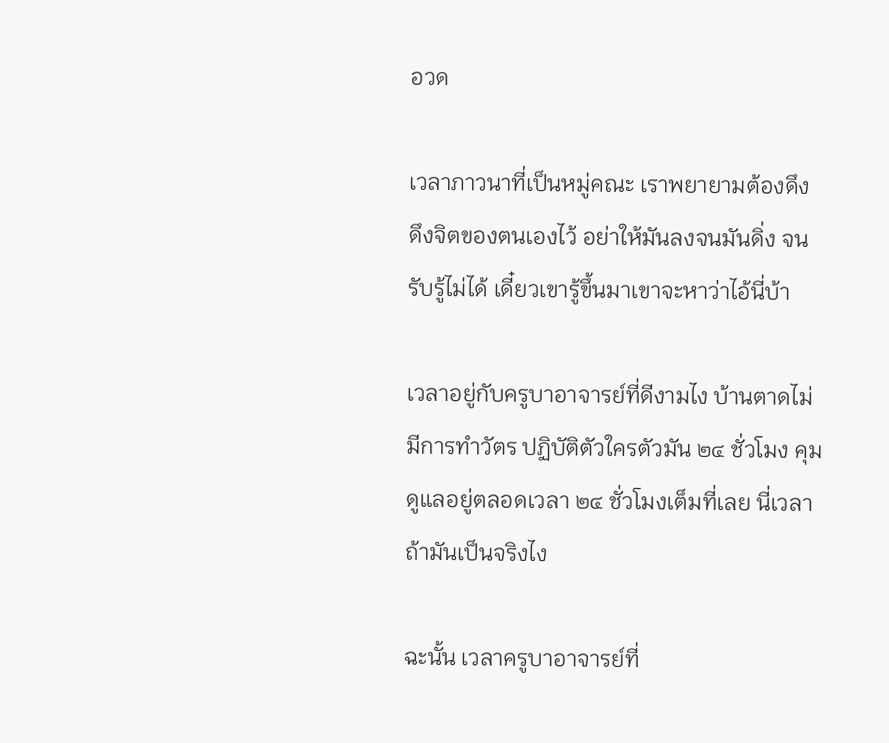อวด

เวลาภาวนาที่เป็นหมู่คณะ เราพยายามต้องดึง ดึงจิตของตนเองไว้ อย่าให้มันลงจนมันดิ่ง จนรับรู้ไม่ได้ เดี๋ยวเขารู้ขึ้นมาเขาจะหาว่าไอ้นี่บ้า

เวลาอยู่กับครูบาอาจารย์ที่ดีงามไง บ้านตาดไม่มีการทำวัตร ปฏิบัติตัวใครตัวมัน ๒๔ ชั่วโมง คุมดูแลอยู่ตลอดเวลา ๒๔ ชั่วโมงเต็มที่เลย นี่เวลาถ้ามันเป็นจริงไง

ฉะนั้น เวลาครูบาอาจารย์ที่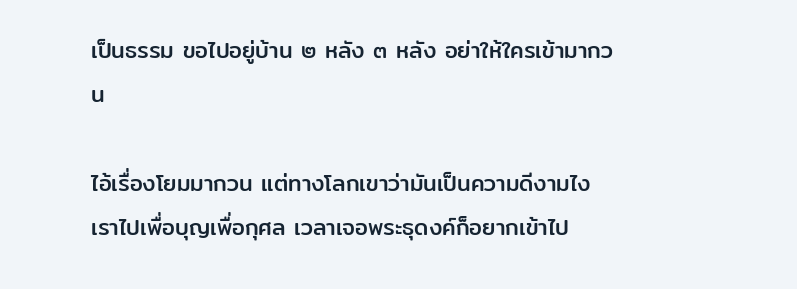เป็นธรรม ขอไปอยู่บ้าน ๒ หลัง ๓ หลัง อย่าให้ใครเข้ามากวน

ไอ้เรื่องโยมมากวน แต่ทางโลกเขาว่ามันเป็นความดีงามไง เราไปเพื่อบุญเพื่อกุศล เวลาเจอพระธุดงค์ก็อยากเข้าไป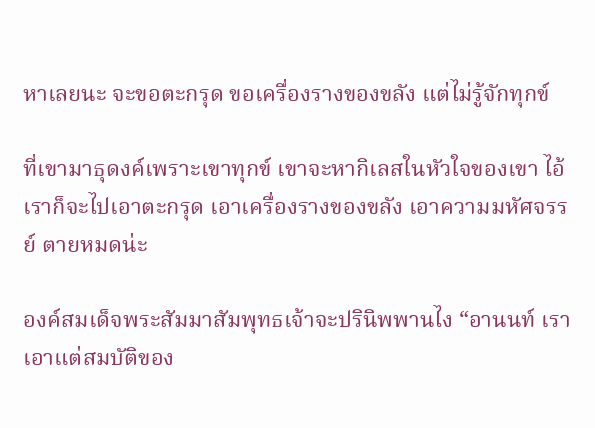หาเลยนะ จะขอตะกรุด ขอเครื่องรางของขลัง แต่ไม่รู้จักทุกข์

ที่เขามาธุดงค์เพราะเขาทุกข์ เขาจะหากิเลสในหัวใจของเขา ไอ้เราก็จะไปเอาตะกรุด เอาเครื่องรางของขลัง เอาความมหัศจรรย์ ตายหมดน่ะ

องค์สมเด็จพระสัมมาสัมพุทธเจ้าจะปรินิพพานไง “อานนท์ เราเอาแต่สมบัติของ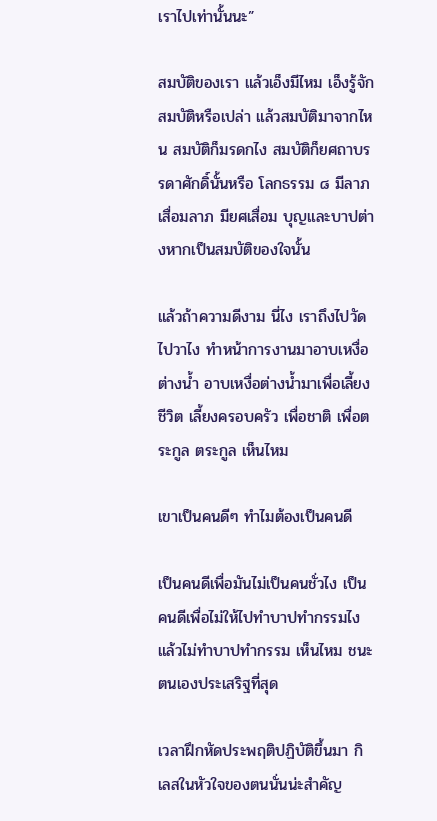เราไปเท่านั้นนะ”

สมบัติของเรา แล้วเอ็งมีไหม เอ็งรู้จักสมบัติหรือเปล่า แล้วสมบัติมาจากไหน สมบัติก็มรดกไง สมบัติก็ยศถาบรรดาศักดิ์นั้นหรือ โลกธรรม ๘ มีลาภเสื่อมลาภ มียศเสื่อม บุญและบาปต่างหากเป็นสมบัติของใจนั้น

แล้วถ้าความดีงาม นี่ไง เราถึงไปวัดไปวาไง ทำหน้าการงานมาอาบเหงื่อต่างน้ำ อาบเหงื่อต่างน้ำมาเพื่อเลี้ยงชีวิต เลี้ยงครอบครัว เพื่อชาติ เพื่อตระกูล ตระกูล เห็นไหม

เขาเป็นคนดีๆ ทำไมต้องเป็นคนดี

เป็นคนดีเพื่อมันไม่เป็นคนชั่วไง เป็นคนดีเพื่อไม่ให้ไปทำบาปทำกรรมไง แล้วไม่ทำบาปทำกรรม เห็นไหม ชนะตนเองประเสริฐที่สุด

เวลาฝึกหัดประพฤติปฏิบัติขึ้นมา กิเลสในหัวใจของตนนั่นน่ะสำคัญ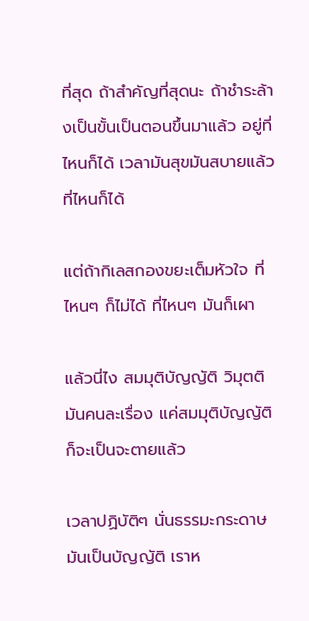ที่สุด ถ้าสำคัญที่สุดนะ ถ้าชำระล้างเป็นขั้นเป็นตอนขึ้นมาแล้ว อยู่ที่ไหนก็ได้ เวลามันสุขมันสบายแล้วที่ไหนก็ได้

แต่ถ้ากิเลสกองขยะเต็มหัวใจ ที่ไหนๆ ก็ไม่ได้ ที่ไหนๆ มันก็เผา

แล้วนี่ไง สมมุติบัญญัติ วิมุตติมันคนละเรื่อง แค่สมมุติบัญญัติก็จะเป็นจะตายแล้ว

เวลาปฏิบัติๆ นั่นธรรมะกระดาษ มันเป็นบัญญัติ เราห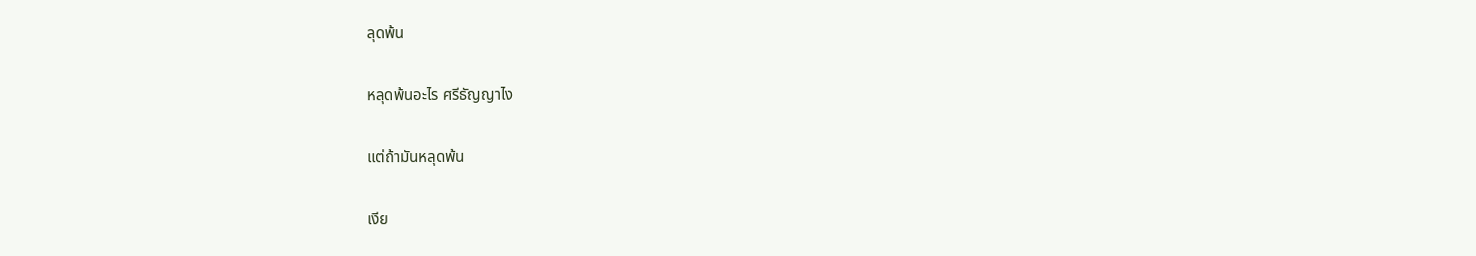ลุดพ้น

หลุดพ้นอะไร ศรีธัญญาไง

แต่ถ้ามันหลุดพ้น

เงีย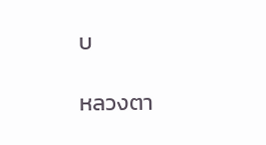บ

หลวงตา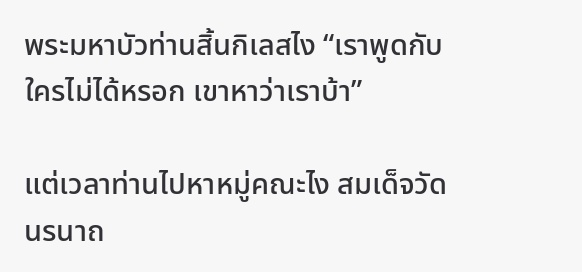พระมหาบัวท่านสิ้นกิเลสไง “เราพูดกับใครไม่ได้หรอก เขาหาว่าเราบ้า”

แต่เวลาท่านไปหาหมู่คณะไง สมเด็จวัดนรนาถ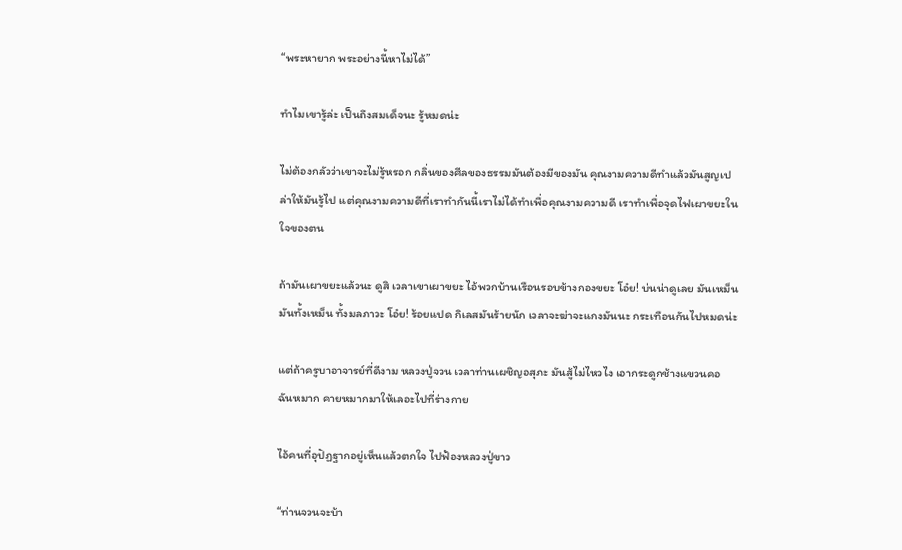“พระหายาก พระอย่างนี้หาไม่ได้”

ทำไมเขารู้ล่ะ เป็นถึงสมเด็จนะ รู้หมดน่ะ

ไม่ต้องกลัวว่าเขาจะไม่รู้หรอก กลิ่นของศีลของธรรมมันต้องมีของมัน คุณงามความดีทำแล้วมันสูญเปล่าให้มันรู้ไป แต่คุณงามความดีที่เราทำกันนี้เราไม่ได้ทำเพื่อคุณงามความดี เราทำเพื่อจุดไฟเผาขยะในใจของตน

ถ้ามันเผาขยะแล้วนะ ดูสิ เวลาเขาเผาขยะ ไอ้พวกบ้านเรือนรอบข้างกองขยะ โอ๋ย! บ่นน่าดูเลย มันเหม็น มันทั้งเหม็น ทั้งมลภาวะ โอ๋ย! ร้อยแปด กิเลสมันร้ายนัก เวลาจะฆ่าจะแกงมันนะ กระเทือนกันไปหมดน่ะ

แต่ถ้าครูบาอาจารย์ที่ดีงาม หลวงปู่จวน เวลาท่านเผชิญอสุภะ มันสู้ไม่ไหวไง เอากระดูกช้างแขวนคอ ฉันหมาก คายหมากมาให้เลอะไปที่ร่างกาย

ไอ้คนที่อุปัฏฐากอยู่เห็นแล้วตกใจ ไปฟ้องหลวงปู่ขาว

“ท่านจวนจะบ้า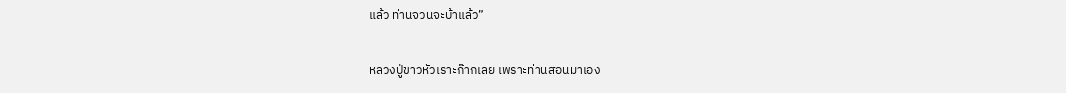แล้ว ท่านจวนจะบ้าแล้ว”

หลวงปู่ขาวหัวเราะก๊ากเลย เพราะท่านสอนมาเอง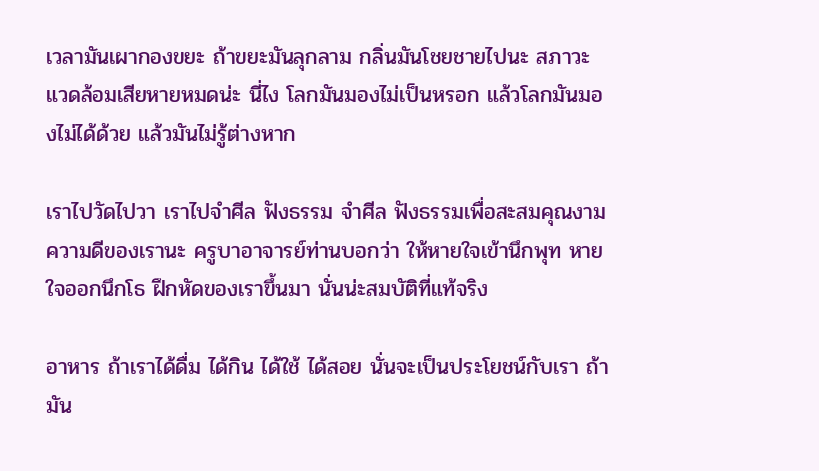เวลามันเผากองขยะ ถ้าขยะมันลุกลาม กลิ่นมันโชยชายไปนะ สภาวะแวดล้อมเสียหายหมดน่ะ นี่ไง โลกมันมองไม่เป็นหรอก แล้วโลกมันมองไม่ได้ด้วย แล้วมันไม่รู้ต่างหาก

เราไปวัดไปวา เราไปจำศีล ฟังธรรม จำศีล ฟังธรรมเพื่อสะสมคุณงามความดีของเรานะ ครูบาอาจารย์ท่านบอกว่า ให้หายใจเข้านึกพุท หายใจออกนึกโธ ฝึกหัดของเราขึ้นมา นั่นน่ะสมบัติที่แท้จริง

อาหาร ถ้าเราได้ดื่ม ได้กิน ได้ใช้ ได้สอย นั่นจะเป็นประโยชน์กับเรา ถ้ามัน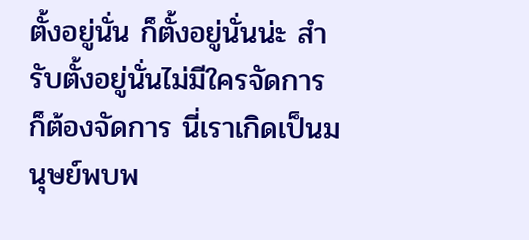ตั้งอยู่นั่น ก็ตั้งอยู่นั่นน่ะ สำรับตั้งอยู่นั่นไม่มีใครจัดการ ก็ต้องจัดการ นี่เราเกิดเป็นมนุษย์พบพ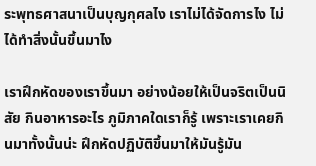ระพุทธศาสนาเป็นบุญกุศลไง เราไม่ได้จัดการไง ไม่ได้ทำสิ่งนั้นขึ้นมาไง

เราฝึกหัดของเราขึ้นมา อย่างน้อยให้เป็นจริตเป็นนิสัย กินอาหารอะไร ภูมิภาคใดเราก็รู้ เพราะเราเคยกินมาทั้งนั้นน่ะ ฝึกหัดปฏิบัติขึ้นมาให้มันรู้มัน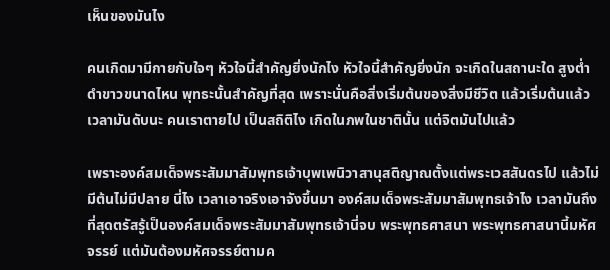เห็นของมันไง

คนเกิดมามีกายกับใจๆ หัวใจนี้สำคัญยิ่งนักไง หัวใจนี้สำคัญยิ่งนัก จะเกิดในสถานะใด สูงต่ำดำขาวขนาดไหน พุทธะนั้นสำคัญที่สุด เพราะนั่นคือสิ่งเริ่มต้นของสิ่งมีชีวิต แล้วเริ่มต้นแล้ว เวลามันดับนะ คนเราตายไป เป็นสถิติไง เกิดในภพในชาตินั้น แต่จิตมันไปแล้ว

เพราะองค์สมเด็จพระสัมมาสัมพุทธเจ้าบุพเพนิวาสานุสติญาณตั้งแต่พระเวสสันดรไป แล้วไม่มีต้นไม่มีปลาย นี่ไง เวลาเอาจริงเอาจังขึ้นมา องค์สมเด็จพระสัมมาสัมพุทธเจ้าไง เวลามันถึงที่สุดตรัสรู้เป็นองค์สมเด็จพระสัมมาสัมพุทธเจ้านี่จบ พระพุทธศาสนา พระพุทธศาสนานี้มหัศจรรย์ แต่มันต้องมหัศจรรย์ตามค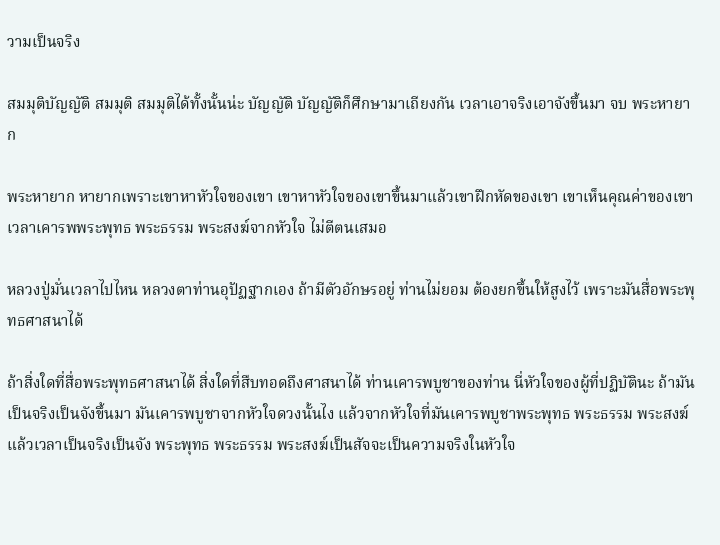วามเป็นจริง

สมมุติบัญญัติ สมมุติ สมมุติได้ทั้งนั้นน่ะ บัญญัติ บัญญัติก็ศึกษามาเถียงกัน เวลาเอาจริงเอาจังขึ้นมา จบ พระหายาก

พระหายาก หายากเพราะเขาหาหัวใจของเขา เขาหาหัวใจของเขาขึ้นมาแล้วเขาฝึกหัดของเขา เขาเห็นคุณค่าของเขา เวลาเคารพพระพุทธ พระธรรม พระสงฆ์จากหัวใจ ไม่ตีตนเสมอ

หลวงปู่มั่นเวลาไปไหน หลวงตาท่านอุปัฏฐากเอง ถ้ามีตัวอักษรอยู่ ท่านไม่ยอม ต้องยกขึ้นให้สูงไว้ เพราะมันสื่อพระพุทธศาสนาได้

ถ้าสิ่งใดที่สื่อพระพุทธศาสนาได้ สิ่งใดที่สืบทอดถึงศาสนาได้ ท่านเคารพบูชาของท่าน นี่หัวใจของผู้ที่ปฏิบัตินะ ถ้ามันเป็นจริงเป็นจังขึ้นมา มันเคารพบูชาจากหัวใจดวงนั้นไง แล้วจากหัวใจที่มันเคารพบูชาพระพุทธ พระธรรม พระสงฆ์ แล้วเวลาเป็นจริงเป็นจัง พระพุทธ พระธรรม พระสงฆ์เป็นสัจจะเป็นความจริงในหัวใจ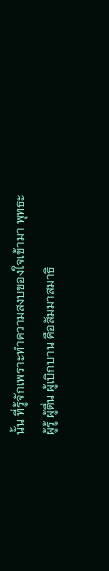นั้น ที่รู้จักเพราะทำความสงบของใจเข้ามา พุทธะ ผู้รู้ ผู้ตื่น ผู้เบิกบาน คือสัมมาสมาธิ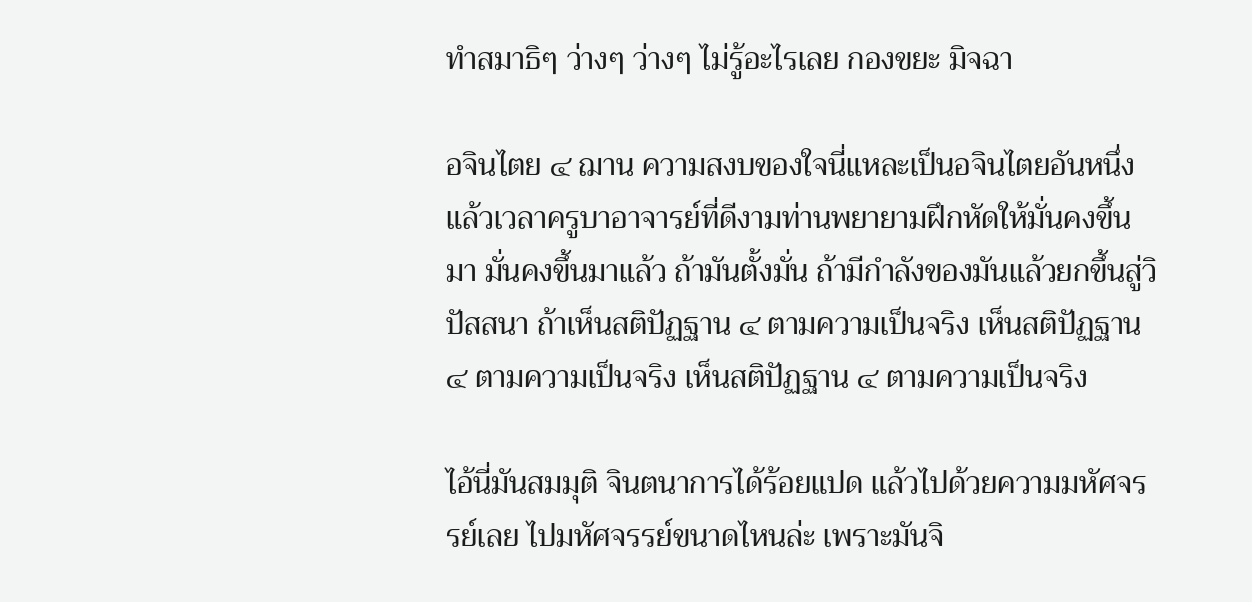ทำสมาธิๆ ว่างๆ ว่างๆ ไม่รู้อะไรเลย กองขยะ มิจฉา

อจินไตย ๔ ฌาน ความสงบของใจนี่แหละเป็นอจินไตยอันหนึ่ง แล้วเวลาครูบาอาจารย์ที่ดีงามท่านพยายามฝึกหัดให้มั่นคงขึ้นมา มั่นคงขึ้นมาแล้ว ถ้ามันตั้งมั่น ถ้ามีกำลังของมันแล้วยกขึ้นสู่วิปัสสนา ถ้าเห็นสติปัฏฐาน ๔ ตามความเป็นจริง เห็นสติปัฏฐาน ๔ ตามความเป็นจริง เห็นสติปัฏฐาน ๔ ตามความเป็นจริง

ไอ้นี่มันสมมุติ จินตนาการได้ร้อยแปด แล้วไปด้วยความมหัศจรรย์เลย ไปมหัศจรรย์ขนาดไหนล่ะ เพราะมันจิ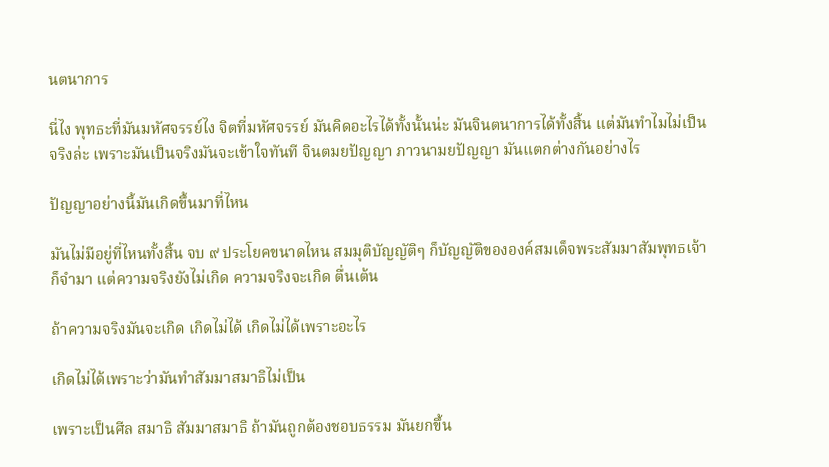นตนาการ

นี่ไง พุทธะที่มันมหัศจรรย์ไง จิตที่มหัศจรรย์ มันคิดอะไรได้ทั้งนั้นน่ะ มันจินตนาการได้ทั้งสิ้น แต่มันทำไมไม่เป็นจริงล่ะ เพราะมันเป็นจริงมันจะเข้าใจทันที จินตมยปัญญา ภาวนามยปัญญา มันแตกต่างกันอย่างไร

ปัญญาอย่างนี้มันเกิดขึ้นมาที่ไหน

มันไม่มีอยู่ที่ไหนทั้งสิ้น จบ ๙ ประโยคขนาดไหน สมมุติบัญญัติๆ ก็บัญญัติขององค์สมเด็จพระสัมมาสัมพุทธเจ้า ก็จำมา แต่ความจริงยังไม่เกิด ความจริงจะเกิด ตื่นเต้น

ถ้าความจริงมันจะเกิด เกิดไม่ได้ เกิดไม่ได้เพราะอะไร

เกิดไม่ได้เพราะว่ามันทำสัมมาสมาธิไม่เป็น

เพราะเป็นศีล สมาธิ สัมมาสมาธิ ถ้ามันถูกต้องชอบธรรม มันยกขึ้น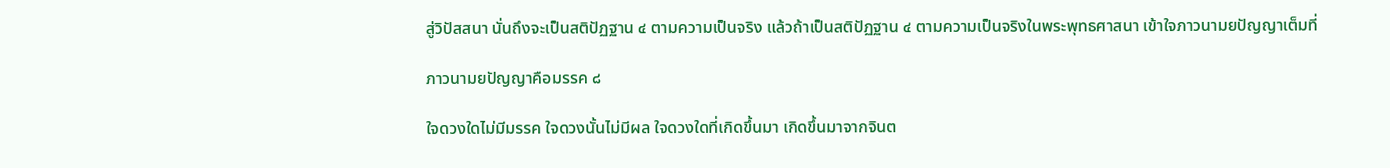สู่วิปัสสนา นั่นถึงจะเป็นสติปัฏฐาน ๔ ตามความเป็นจริง แล้วถ้าเป็นสติปัฏฐาน ๔ ตามความเป็นจริงในพระพุทธศาสนา เข้าใจภาวนามยปัญญาเต็มที่

ภาวนามยปัญญาคือมรรค ๘

ใจดวงใดไม่มีมรรค ใจดวงนั้นไม่มีผล ใจดวงใดที่เกิดขึ้นมา เกิดขึ้นมาจากจินต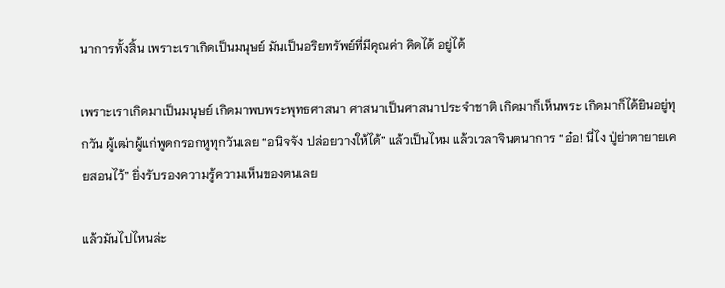นาการทั้งสิ้น เพราะเราเกิดเป็นมนุษย์ มันเป็นอริยทรัพย์ที่มีคุณค่า คิดได้ อยู่ได้

เพราะเราเกิดมาเป็นมนุษย์ เกิดมาพบพระพุทธศาสนา ศาสนาเป็นศาสนาประจำชาติ เกิดมาก็เห็นพระ เกิดมาก็ได้ยินอยู่ทุกวัน ผู้เฒ่าผู้แก่พูดกรอกหูทุกวันเลย “อนิจจัง ปล่อยวางให้ได้” แล้วเป็นไหม แล้วเวลาจินตนาการ “อ๋อ! นี่ไง ปู่ย่าตายายเคยสอนไว้” ยิ่งรับรองความรู้ความเห็นของตนเลย

แล้วมันไปไหนล่ะ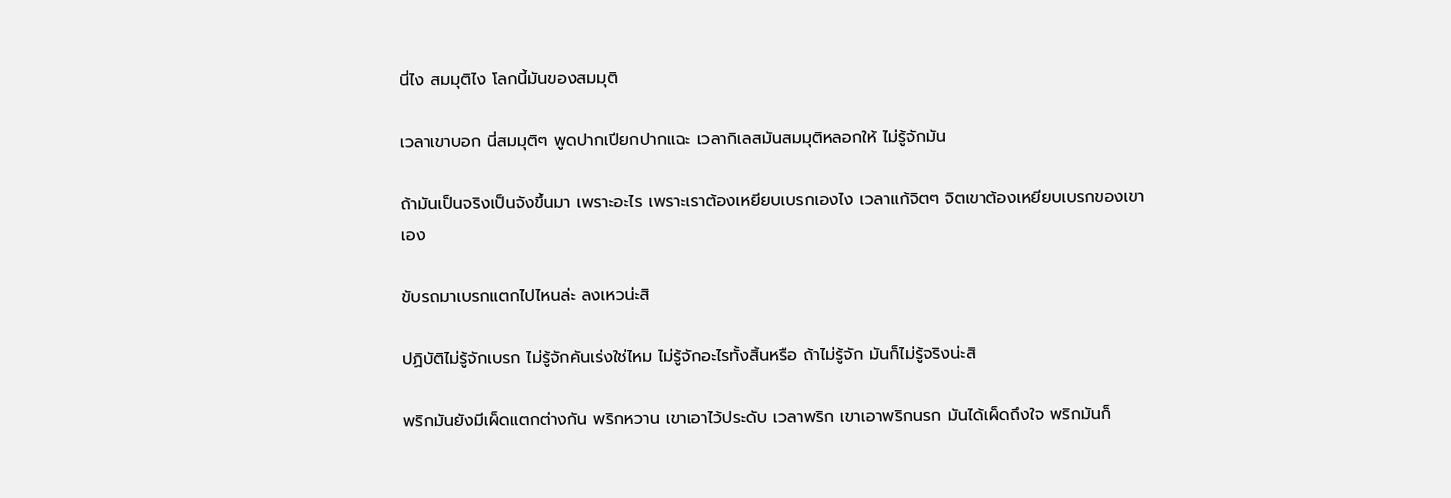นี่ไง สมมุติไง โลกนี้มันของสมมุติ

เวลาเขาบอก นี่สมมุติๆ พูดปากเปียกปากแฉะ เวลากิเลสมันสมมุติหลอกให้ ไม่รู้จักมัน

ถ้ามันเป็นจริงเป็นจังขึ้นมา เพราะอะไร เพราะเราต้องเหยียบเบรกเองไง เวลาแก้จิตๆ จิตเขาต้องเหยียบเบรกของเขาเอง

ขับรถมาเบรกแตกไปไหนล่ะ ลงเหวน่ะสิ

ปฏิบัติไม่รู้จักเบรก ไม่รู้จักคันเร่งใช่ไหม ไม่รู้จักอะไรทั้งสิ้นหรือ ถ้าไม่รู้จัก มันก็ไม่รู้จริงน่ะสิ

พริกมันยังมีเผ็ดแตกต่างกัน พริกหวาน เขาเอาไว้ประดับ เวลาพริก เขาเอาพริกนรก มันได้เผ็ดถึงใจ พริกมันก็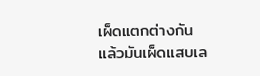เผ็ดแตกต่างกัน แล้วมันเผ็ดแสบเล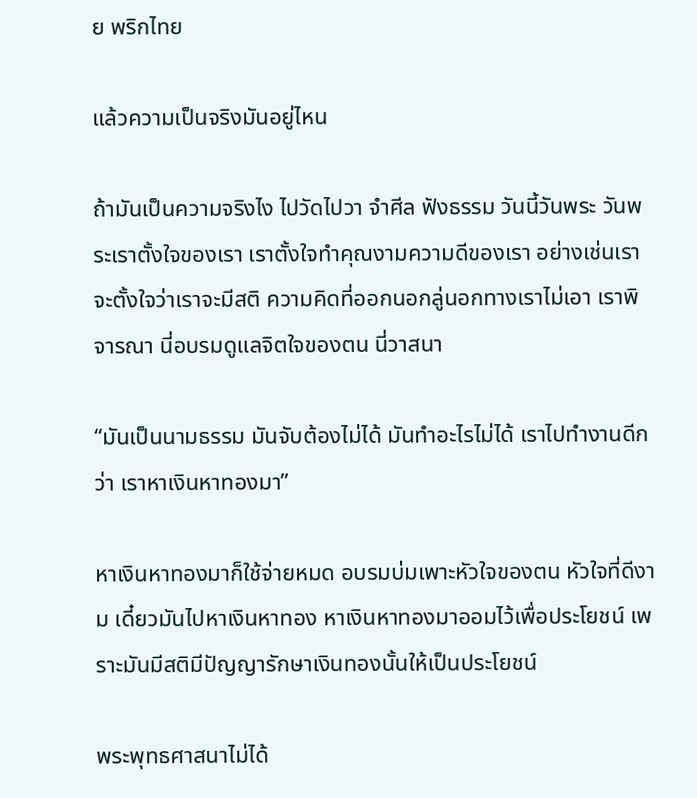ย พริกไทย

แล้วความเป็นจริงมันอยู่ไหน

ถ้ามันเป็นความจริงไง ไปวัดไปวา จำศีล ฟังธรรม วันนี้วันพระ วันพระเราตั้งใจของเรา เราตั้งใจทำคุณงามความดีของเรา อย่างเช่นเราจะตั้งใจว่าเราจะมีสติ ความคิดที่ออกนอกลู่นอกทางเราไม่เอา เราพิจารณา นี่อบรมดูแลจิตใจของตน นี่วาสนา

“มันเป็นนามธรรม มันจับต้องไม่ได้ มันทำอะไรไม่ได้ เราไปทำงานดีกว่า เราหาเงินหาทองมา”

หาเงินหาทองมาก็ใช้จ่ายหมด อบรมบ่มเพาะหัวใจของตน หัวใจที่ดีงาม เดี๋ยวมันไปหาเงินหาทอง หาเงินหาทองมาออมไว้เพื่อประโยชน์ เพราะมันมีสติมีปัญญารักษาเงินทองนั้นให้เป็นประโยชน์

พระพุทธศาสนาไม่ได้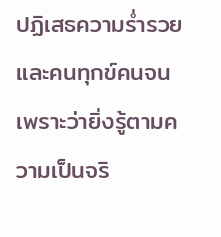ปฏิเสธความร่ำรวยและคนทุกข์คนจน เพราะว่ายิ่งรู้ตามความเป็นจริ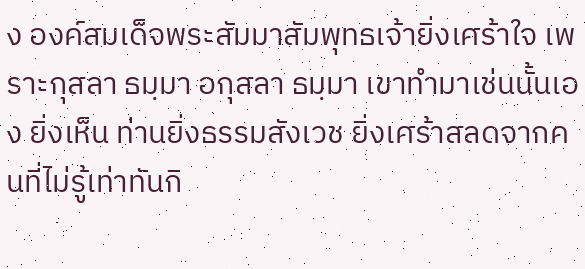ง องค์สมเด็จพระสัมมาสัมพุทธเจ้ายิ่งเศร้าใจ เพราะกุสลา ธมฺมา อกุสลา ธมฺมา เขาทำมาเช่นนั้นเอง ยิ่งเห็น ท่านยิ่งธรรมสังเวช ยิ่งเศร้าสลดจากคนที่ไม่รู้เท่าทันกิ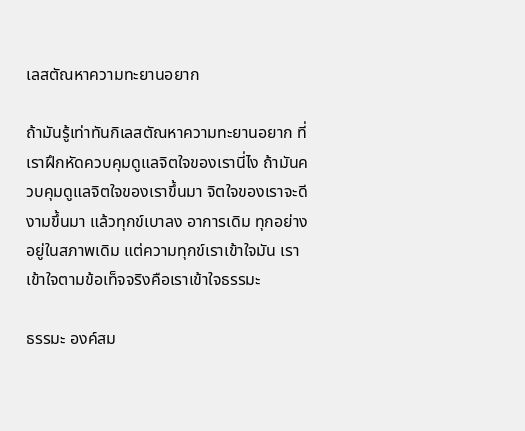เลสตัณหาความทะยานอยาก

ถ้ามันรู้เท่าทันกิเลสตัณหาความทะยานอยาก ที่เราฝึกหัดควบคุมดูแลจิตใจของเรานี่ไง ถ้ามันควบคุมดูแลจิตใจของเราขึ้นมา จิตใจของเราจะดีงามขึ้นมา แล้วทุกข์เบาลง อาการเดิม ทุกอย่างอยู่ในสภาพเดิม แต่ความทุกข์เราเข้าใจมัน เราเข้าใจตามข้อเท็จจริงคือเราเข้าใจธรรมะ

ธรรมะ องค์สม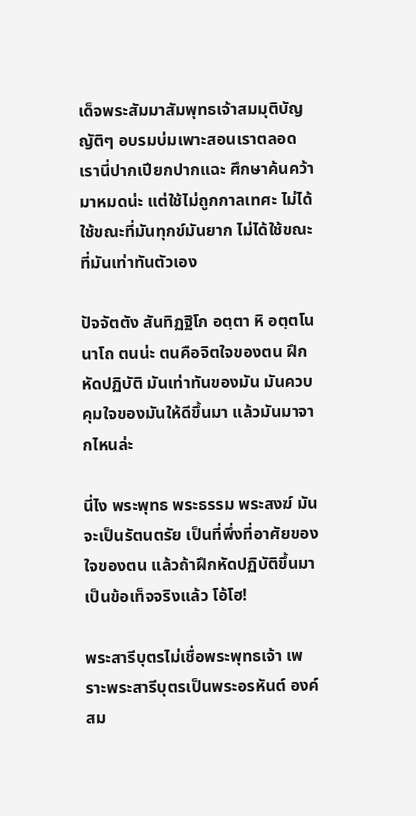เด็จพระสัมมาสัมพุทธเจ้าสมมุติบัญญัติๆ อบรมบ่มเพาะสอนเราตลอด เรานี่ปากเปียกปากแฉะ ศึกษาค้นคว้ามาหมดน่ะ แต่ใช้ไม่ถูกกาลเทศะ ไม่ได้ใช้ขณะที่มันทุกข์มันยาก ไม่ได้ใช้ขณะที่มันเท่าทันตัวเอง

ปัจจัตตัง สันทิฏฐิโก อตฺตา หิ อตฺตโน นาโถ ตนน่ะ ตนคือจิตใจของตน ฝึกหัดปฏิบัติ มันเท่าทันของมัน มันควบคุมใจของมันให้ดีขึ้นมา แล้วมันมาจากไหนล่ะ

นี่ไง พระพุทธ พระธรรม พระสงฆ์ มันจะเป็นรัตนตรัย เป็นที่พึ่งที่อาศัยของใจของตน แล้วถ้าฝึกหัดปฏิบัติขึ้นมาเป็นข้อเท็จจริงแล้ว โอ้โฮ!

พระสารีบุตรไม่เชื่อพระพุทธเจ้า เพราะพระสารีบุตรเป็นพระอรหันต์ องค์สม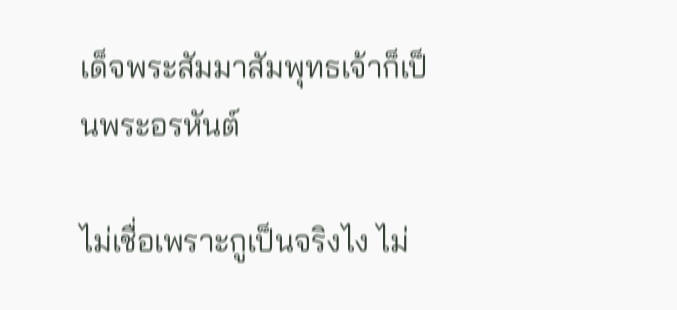เด็จพระสัมมาสัมพุทธเจ้าก็เป็นพระอรหันต์

ไม่เชื่อเพราะกูเป็นจริงไง ไม่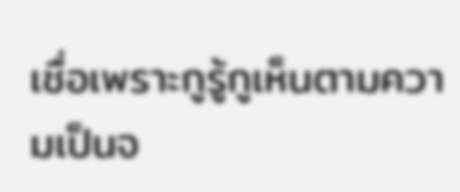เชื่อเพราะกูรู้กูเห็นตามความเป็นจ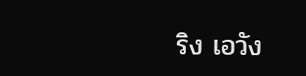ริง เอวัง